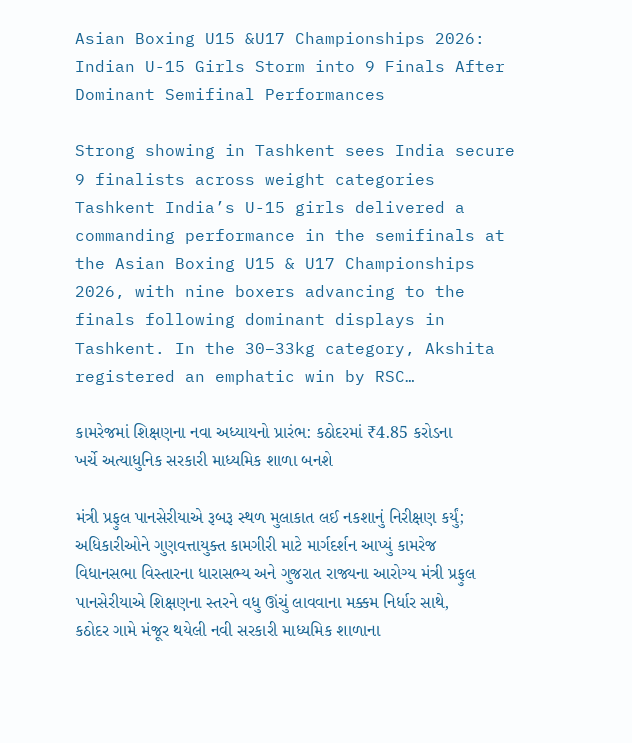Asian Boxing U15 &U17 Championships 2026: Indian U-15 Girls Storm into 9 Finals After Dominant Semifinal Performances

Strong showing in Tashkent sees India secure 9 finalists across weight categories Tashkent India’s U-15 girls delivered a commanding performance in the semifinals at the Asian Boxing U15 & U17 Championships 2026, with nine boxers advancing to the finals following dominant displays in Tashkent. In the 30–33kg category, Akshita registered an emphatic win by RSC…

કામરેજમાં શિક્ષણના નવા અધ્યાયનો પ્રારંભ: કઠોદરમાં ₹4.85 કરોડના ખર્ચે અત્યાધુનિક સરકારી માધ્યમિક શાળા બનશે

મંત્રી પ્રફુલ પાનસેરીયાએ રૂબરૂ સ્થળ મુલાકાત લઈ નકશાનું નિરીક્ષણ કર્યું; અધિકારીઓને ગુણવત્તાયુક્ત કામગીરી માટે માર્ગદર્શન આપ્યું કામરેજ વિધાનસભા વિસ્તારના ધારાસભ્ય અને ગુજરાત રાજ્યના આરોગ્ય મંત્રી પ્રફુલ પાનસેરીયાએ શિક્ષણના સ્તરને વધુ ઊંચું લાવવાના મક્કમ નિર્ધાર સાથે, કઠોદર ગામે મંજૂર થયેલી નવી સરકારી માધ્યમિક શાળાના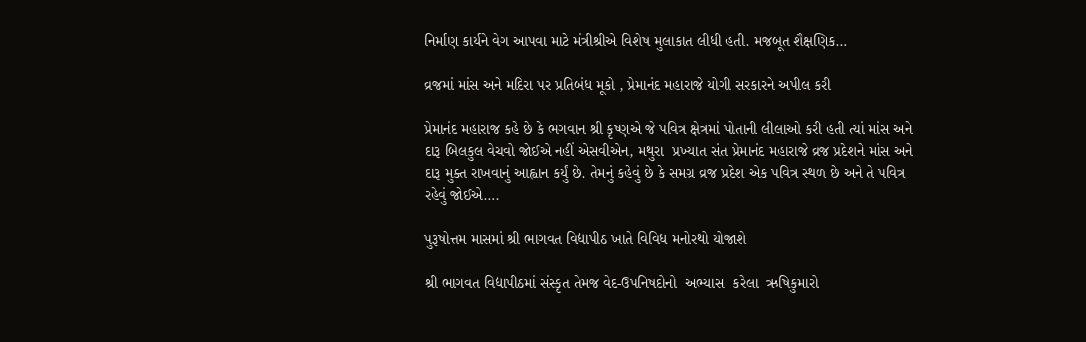નિર્માણ કાર્યને વેગ આપવા માટે મંત્રીશ્રીએ વિશેષ મુલાકાત લીધી હતી. મજબૂત શૈક્ષણિક…

વ્રજમાં માંસ અને મદિરા પર પ્રતિબંધ મૂકો , પ્રેમાનંદ મહારાજે યોગી સરકારને અપીલ કરી

પ્રેમાનંદ મહારાજ કહે છે કે ભગવાન શ્રી કૃષ્ણએ જે પવિત્ર ક્ષેત્રમાં પોતાની લીલાઓ કરી હતી ત્યાં માંસ અને દારૂ બિલકુલ વેચવો જોઈએ નહીં એસવીએન, મથુરા  પ્રખ્યાત સંત પ્રેમાનંદ મહારાજે વ્રજ પ્રદેશને માંસ અને દારૂ મુક્ત રાખવાનું આહ્વાન કર્યું છે. તેમનું કહેવું છે કે સમગ્ર વ્રજ પ્રદેશ એક પવિત્ર સ્થળ છે અને તે પવિત્ર રહેવું જોઈએ….

પુરૂષોત્તમ માસમાં શ્રી ભાગવત વિદ્યાપીઠ ખાતે વિવિધ મનોરથો યોજાશે

શ્રી ભાગવત વિદ્યાપીઠમાં સંસ્કૃત તેમજ વેદ-ઉપનિષદોનો  અભ્યાસ  કરેલા  ઋષિકુમારો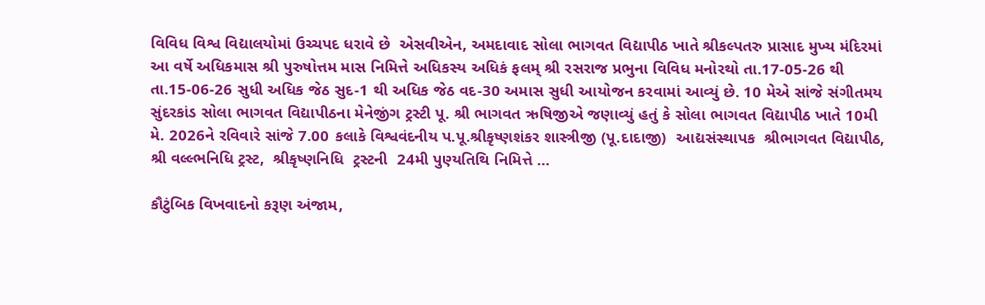વિવિધ વિશ્વ વિદ્યાલયોમાં ઉચ્ચપદ ધરાવે છે  એસવીએન, અમદાવાદ સોલા ભાગવત વિદ્યાપીઠ ખાતે શ્રીકલ્પતરુ પ્રાસાદ મુખ્ય મંદિરમાં આ વર્ષે અધિકમાસ શ્રી પુરુષોત્તમ માસ નિમિત્તે અધિકસ્ય અધિકં ફલમ્ શ્રી રસરાજ પ્રભુના વિવિધ મનોરથો તા.17-05-26 થી તા.15-06-26 સુધી અધિક જેઠ સુદ-1 થી અધિક જેઠ વદ-30 અમાસ સુધી આયોજન કરવામાં આવ્યું છે. 10 મેએ સાંજે સંગીતમય સુંદરકાંડ સોલા ભાગવત વિદ્યાપીઠના મેનેજીંગ ટ્રસ્ટી પૂ. શ્રી ભાગવત ઋષિજીએ જણાવ્યું હતું કે સોલા ભાગવત વિદ્યાપીઠ ખાતે 10મી મે. 2026ને રવિવારે સાંજે 7.00 કલાકે વિશ્વવંદનીય પ.પૂ.શ્રીકૃષ્ણશંકર શાસ્ત્રીજી (પૂ.દાદાજી)  આદ્યસંસ્થાપક  શ્રીભાગવત વિદ્યાપીઠ,  શ્રી વલ્લ્ભનિધિ ટ્રસ્ટ,  શ્રીકૃષ્ણનિધિ  ટ્રસ્ટની  24મી પુણ્યતિથિ નિમિત્તે …

કૌટુંબિક વિખવાદનો કરૂણ અંજામ,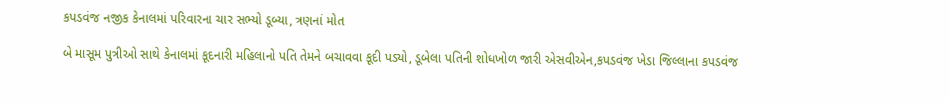કપડવંજ નજીક કેનાલમાં પરિવારના ચાર સભ્યો ડૂબ્યા, ત્રણનાં મોત

બે માસૂમ પુત્રીઓ સાથે કેનાલમાં કૂદનારી મહિલાનો પતિ તેમને બચાવવા કૂદી પડ્યો, ડૂબેલા પતિની શોધખોળ જારી એસવીએન,કપડવંજ ખેડા જિલ્લાના કપડવંજ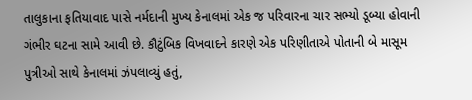તાલુકાના ફતિયાવાદ પાસે નર્મદાની મુખ્ય કેનાલમાં એક જ પરિવારના ચાર સભ્યો ડૂબ્યા હોવાની ગંભીર ઘટના સામે આવી છે. કૌટુંબિક વિખવાદને કારણે એક પરિણીતાએ પોતાની બે માસૂમ પુત્રીઓ સાથે કેનાલમાં ઝંપલાવ્યું હતું,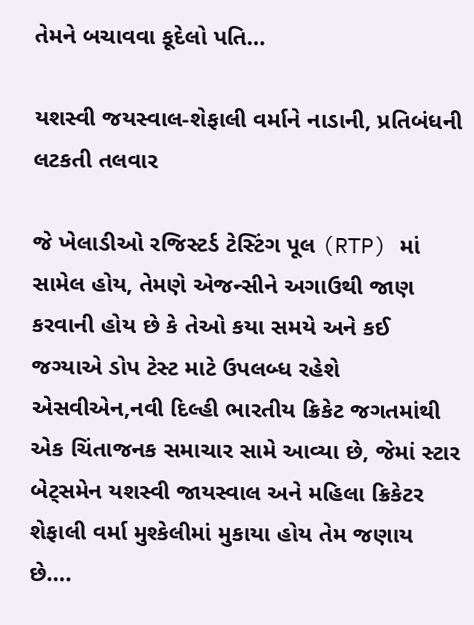તેમને બચાવવા કૂદેલો પતિ…

યશસ્વી જયસ્વાલ-શેફાલી વર્માને નાડાની, પ્રતિબંધની લટકતી તલવાર

જે ખેલાડીઓ રજિસ્ટર્ડ ટેસ્ટિંગ પૂલ (RTP) માં સામેલ હોય, તેમણે એજન્સીને અગાઉથી જાણ કરવાની હોય છે કે તેઓ કયા સમયે અને કઈ જગ્યાએ ડોપ ટેસ્ટ માટે ઉપલબ્ધ રહેશે એસવીએન,નવી દિલ્હી ભારતીય ક્રિકેટ જગતમાંથી એક ચિંતાજનક સમાચાર સામે આવ્યા છે, જેમાં સ્ટાર બેટ્સમેન યશસ્વી જાયસ્વાલ અને મહિલા ક્રિકેટર શેફાલી વર્મા મુશ્કેલીમાં મુકાયા હોય તેમ જણાય છે….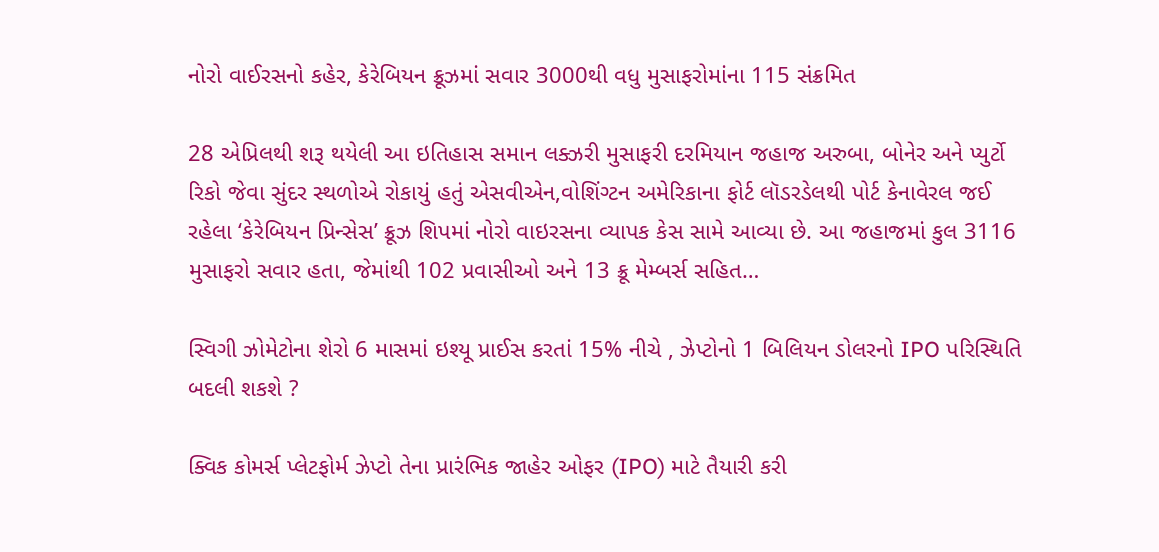નોરો વાઈરસનો કહેર, કેરેબિયન ક્રૂઝમાં સવાર 3000થી વધુ મુસાફરોમાંના 115 સંક્રમિત

28 એપ્રિલથી શરૂ થયેલી આ ઇતિહાસ સમાન લક્ઝરી મુસાફરી દરમિયાન જહાજ અરુબા, બોનેર અને પ્યુર્ટો રિકો જેવા સુંદર સ્થળોએ રોકાયું હતું એસવીએન,વોશિંગ્ટન અમેરિકાના ફોર્ટ લૉડરડેલથી પોર્ટ કેનાવેરલ જઈ રહેલા ‘કેરેબિયન પ્રિન્સેસ’ ક્રૂઝ શિપમાં નોરો વાઇરસના વ્યાપક કેસ સામે આવ્યા છે. આ જહાજમાં કુલ 3116 મુસાફરો સવાર હતા, જેમાંથી 102 પ્રવાસીઓ અને 13 ક્રૂ મેમ્બર્સ સહિત…

સ્વિગી ઝોમેટોના શેરો 6 માસમાં ઇશ્યૂ પ્રાઈસ કરતાં 15% નીચે , ઝેપ્ટોનો 1 બિલિયન ડોલરનો IPO પરિસ્થિતિ બદલી શકશે ?

ક્વિક કોમર્સ પ્લેટફોર્મ ઝેપ્ટો તેના પ્રારંભિક જાહેર ઓફર (IPO) માટે તૈયારી કરી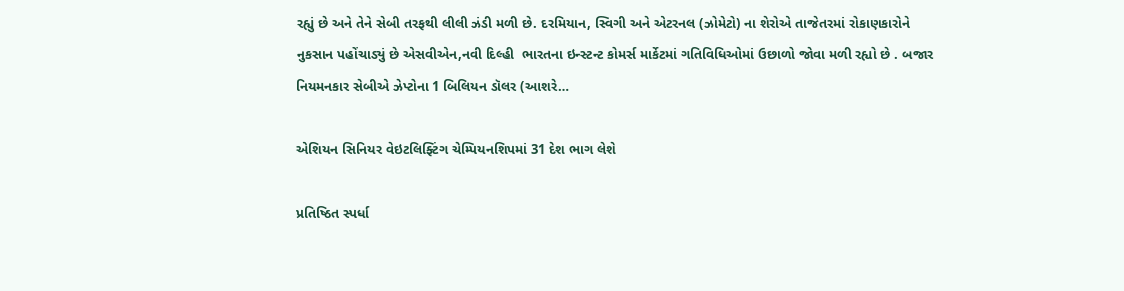રહ્યું છે અને તેને સેબી તરફથી લીલી ઝંડી મળી છે. દરમિયાન, સ્વિગી અને એટરનલ (ઝોમેટો) ના શેરોએ તાજેતરમાં રોકાણકારોને નુકસાન પહોંચાડ્યું છે એસવીએન,નવી દિલ્હી  ભારતના ઇન્સ્ટન્ટ કોમર્સ માર્કેટમાં ગતિવિધિઓમાં ઉછાળો જોવા મળી રહ્યો છે . બજાર નિયમનકાર સેબીએ ઝેપ્ટોના 1 બિલિયન ડૉલર (આશરે…

એશિયન સિનિયર વેઇટલિફ્ટિંગ ચેમ્પિયનશિપમાં 31 દેશ ભાગ લેશે

પ્રતિષ્ઠિત સ્પર્ધા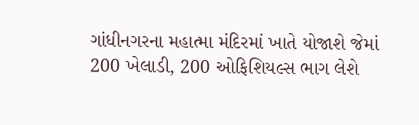ગાંધીનગરના મહાત્મા મંદિરમાં ખાતે યોજાશે જેમાં 200 ખેલાડી, 200 ઓફિશિયલ્સ ભાગ લેશે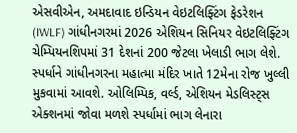એસવીએન, અમદાવાદ ઇન્ડિયન વેઇટલિફ્ટિંગ ફેડરેશન (IWLF) ગાંધીનગરમાં 2026 એશિયન સિનિયર વેઇટલિફ્ટિંગ ચેમ્પિયનશિપમાં 31 દેશનાં 200 જેટલા ખેલાડી ભાગ લેશે. સ્પર્ધાને ગાંધીનગરના મહાત્મા મંદિર ખાતે 12મેના રોજ ખુલ્લી મુકવામાં આવશે. ઓલિમ્પિક, વર્લ્ડ, એશિયન મેડલિસ્ટ્સ એક્શનમાં જોવા મળશે સ્પર્ધામાં ભાગ લેનારા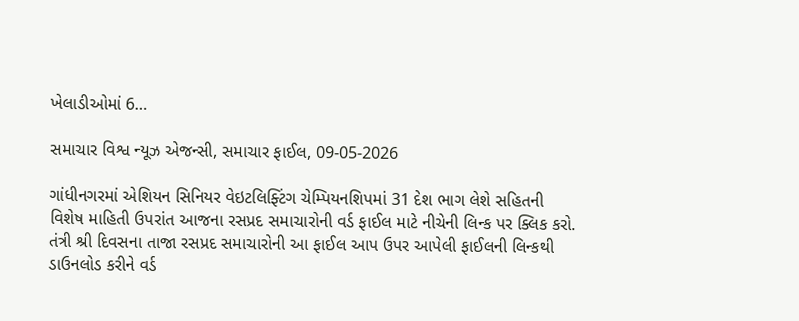ખેલાડીઓમાં 6…

સમાચાર વિશ્વ ન્યૂઝ એજન્સી, સમાચાર ફાઈલ, 09-05-2026

ગાંધીનગરમાં એશિયન સિનિયર વેઇટલિફ્ટિંગ ચેમ્પિયનશિપમાં 31 દેશ ભાગ લેશે સહિતની વિશેષ માહિતી ઉપરાંત આજના રસપ્રદ સમાચારોની વર્ડ ફાઈલ માટે નીચેની લિન્ક પર ક્લિક કરો. તંત્રી શ્રી દિવસના તાજા રસપ્રદ સમાચારોની આ ફાઈલ આપ ઉપર આપેલી ફાઈલની લિન્કથી ડાઉનલોડ કરીને વર્ડ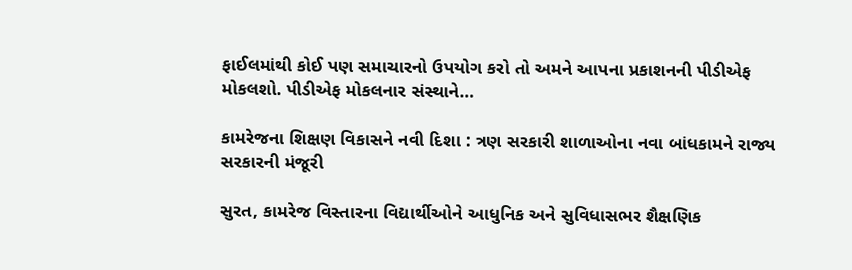ફાઈલમાંથી કોઈ પણ સમાચારનો ઉપયોગ કરો તો અમને આપના પ્રકાશનની પીડીએફ મોકલશો. પીડીએફ મોકલનાર સંસ્થાને…

કામરેજના શિક્ષણ વિકાસને નવી દિશા : ત્રણ સરકારી શાળાઓના નવા બાંધકામને રાજ્ય સરકારની મંજૂરી

સુરત, કામરેજ વિસ્તારના વિદ્યાર્થીઓને આધુનિક અને સુવિધાસભર શૈક્ષણિક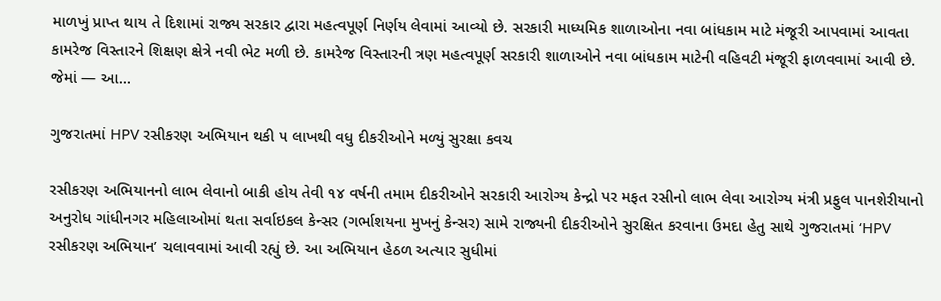માળખું પ્રાપ્ત થાય તે દિશામાં રાજ્ય સરકાર દ્વારા મહત્વપૂર્ણ નિર્ણય લેવામાં આવ્યો છે. સરકારી માધ્યમિક શાળાઓના નવા બાંધકામ માટે મંજૂરી આપવામાં આવતા કામરેજ વિસ્તારને શિક્ષણ ક્ષેત્રે નવી ભેટ મળી છે. કામરેજ વિસ્તારની ત્રણ મહત્વપૂર્ણ સરકારી શાળાઓને નવા બાંધકામ માટેની વહિવટી મંજૂરી ફાળવવામાં આવી છે. જેમાં — આ…

ગુજરાતમાં HPV રસીકરણ અભિયાન થકી ૫ લાખથી વધુ દીકરીઓને મળ્યું સુરક્ષા કવચ

રસીકરણ અભિયાનનો લાભ લેવાનો બાકી હોય તેવી ૧૪ વર્ષની તમામ દીકરીઓને સરકારી આરોગ્ય કેન્દ્રો પર મફત રસીનો લાભ લેવા આરોગ્ય મંત્રી પ્રફુલ પાનશેરીયાનો અનુરોધ ગાંધીનગર મહિલાઓમાં થતા સર્વાઇકલ કેન્સર (ગર્ભાશયના મુખનું કેન્સર) સામે રાજ્યની દીકરીઓને સુરક્ષિત કરવાના ઉમદા હેતુ સાથે ગુજરાતમાં ‘HPV રસીકરણ અભિયાન’ ચલાવવામાં આવી રહ્યું છે. આ અભિયાન હેઠળ અત્યાર સુધીમાં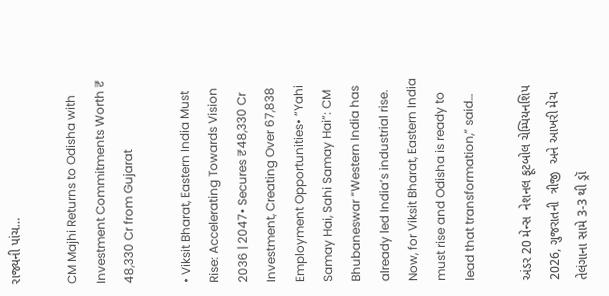રાજ્યની પાંચ…

CM Majhi Returns to Odisha with Investment Commitments Worth ₹ 48,330 Cr from Gujarat

• Viksit Bharat, Eastern India Must Rise: Accelerating Towards Vision 2036 | 2047• Secures ₹48,330 Cr Investment, Creating Over 67,838 Employment Opportunities• “Yahi Samay Hai, Sahi Samay Hai”: CM Bhubaneswar “Western India has already led India’s industrial rise. Now, for Viksit Bharat, Eastern India must rise and Odisha is ready to lead that transformation,” said…

અંડર 20 મેન્સ  નેશનલ ફૂટબોલ ચેમ્પિયનશિપ 2026, ગુજરાતની  ત્રીજી  અને આખરી મેચ  તેલંગાના સામે 3-3 થી ડ્રૉ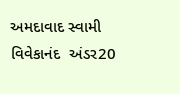અમદાવાદ સ્વામી વિવેકાનંદ  અંડર20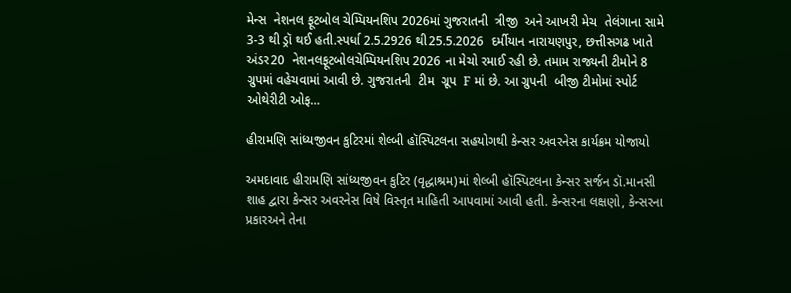મેન્સ  નેશનલ ફૂટબોલ ચેમ્પિયનશિપ 2026માં ગુજરાતની  ત્રીજી  અને આખરી મેચ  તેલંગાના સામે 3-3 થી ડ્રૉ થઈ હતી.સ્પર્ધા 2.5.2926 થી25.5.2026  દર્મીયાન નારાયણપુર, છત્તીસગઢ ખાતે  અંડર20  નેશનલફૂટબોલચેમ્પિયનશિપ 2026 ના મેચો રમાઈ રહી છે. તમામ રાજ્યની ટીમોને 8 ગ્રુપમાં વહેચવામાં આવી છે. ગુજરાતની  ટીમ  ગ્રૂપ  F માં છે. આ ગ્રુપની  બીજી ટીમોમાં સ્પોર્ટ ઓથેરીટી ઓફ…

હીરામણિ સાંધ્યજીવન કુટિરમાં શેલ્બી હૉસ્પિટલના સહયોગથી કેન્સર અવરનેસ કાર્યક્રમ યોજાયો

અમદાવાદ હીરામણિ સાંધ્યજીવન કુટિર (વૃદ્ધાશ્રમ)માં શેલ્બી હૉસ્પિટલના કેન્સર સર્જન ડૉ.માનસી શાહ દ્વારા કેન્સર અવરનેસ વિષે વિસ્તૃત માહિતી આપવામાં આવી હતી. કેન્સરના લક્ષણો, કેન્સરના પ્રકારઅને તેના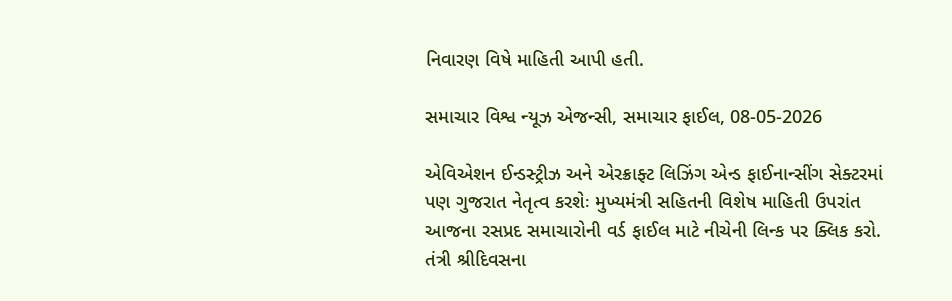નિવારણ વિષે માહિતી આપી હતી.

સમાચાર વિશ્વ ન્યૂઝ એજન્સી, સમાચાર ફાઈલ, 08-05-2026

એવિએશન ઈન્ડસ્ટ્રીઝ અને એરક્રાફ્ટ લિઝિંગ એન્ડ ફાઈનાન્સીંગ સેક્ટરમાં પણ ગુજરાત નેતૃત્વ કરશેઃ મુખ્યમંત્રી સહિતની વિશેષ માહિતી ઉપરાંત આજના રસપ્રદ સમાચારોની વર્ડ ફાઈલ માટે નીચેની લિન્ક પર ક્લિક કરો. તંત્રી શ્રીદિવસના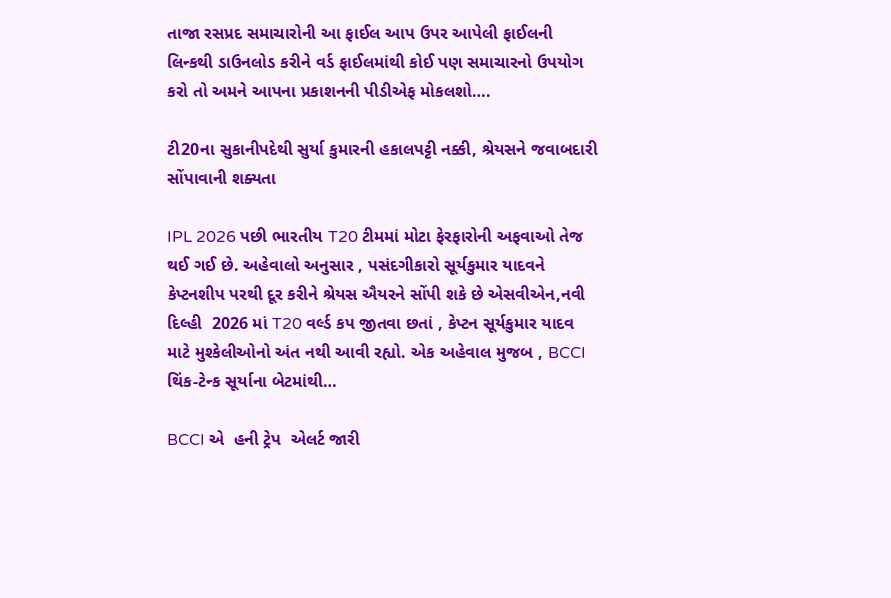તાજા રસપ્રદ સમાચારોની આ ફાઈલ આપ ઉપર આપેલી ફાઈલની લિન્કથી ડાઉનલોડ કરીને વર્ડ ફાઈલમાંથી કોઈ પણ સમાચારનો ઉપયોગ કરો તો અમને આપના પ્રકાશનની પીડીએફ મોકલશો….

ટી20ના સુકાનીપદેથી સુર્યા કુમારની હકાલપટ્ટી નક્કી, શ્રેયસને જવાબદારી સોંપાવાની શક્યતા

IPL 2026 પછી ભારતીય T20 ટીમમાં મોટા ફેરફારોની અફવાઓ તેજ થઈ ગઈ છે. અહેવાલો અનુસાર , પસંદગીકારો સૂર્યકુમાર યાદવને કેપ્ટનશીપ પરથી દૂર કરીને શ્રેયસ ઐયરને સોંપી શકે છે એસવીએન,નવી દિલ્હી  2026 માં T20 વર્લ્ડ કપ જીતવા છતાં , કેપ્ટન સૂર્યકુમાર યાદવ માટે મુશ્કેલીઓનો અંત નથી આવી રહ્યો. એક અહેવાલ મુજબ , BCCI થિંક-ટેન્ક સૂર્યાના બેટમાંથી…

BCCI એ  હની ટ્રેપ  એલર્ટ જારી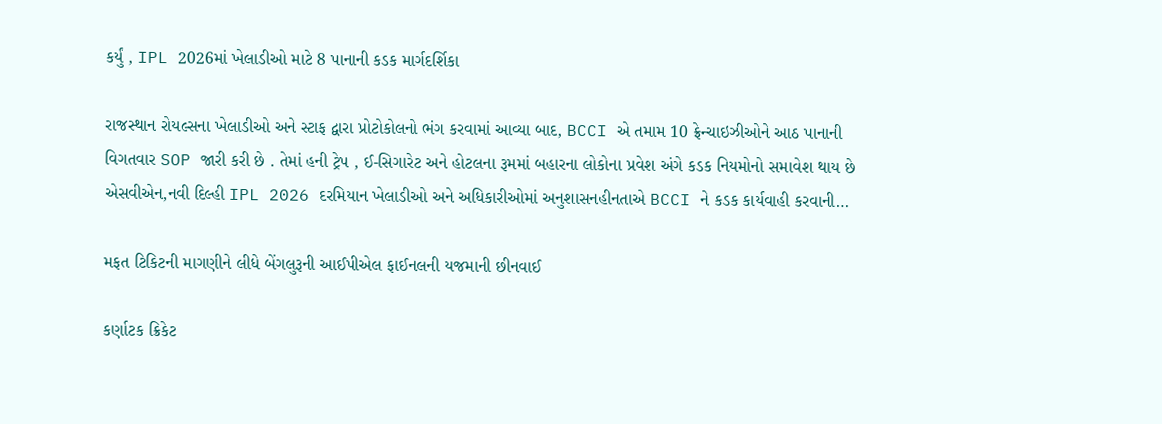કર્યું , IPL 2026માં ખેલાડીઓ માટે 8 પાનાની કડક માર્ગદર્શિકા

રાજસ્થાન રોયલ્સના ખેલાડીઓ અને સ્ટાફ દ્વારા પ્રોટોકોલનો ભંગ કરવામાં આવ્યા બાદ, BCCI એ તમામ 10 ફ્રેન્ચાઇઝીઓને આઠ પાનાની વિગતવાર SOP જારી કરી છે . તેમાં હની ટ્રેપ , ઈ-સિગારેટ અને હોટલના રૂમમાં બહારના લોકોના પ્રવેશ અંગે કડક નિયમોનો સમાવેશ થાય છે એસવીએન,નવી દિલ્હી IPL 2026 દરમિયાન ખેલાડીઓ અને અધિકારીઓમાં અનુશાસનહીનતાએ BCCI ને કડક કાર્યવાહી કરવાની…

મફત ટિકિટની માગણીને લીધે બેંગલુરૂની આઈપીએલ ફાઈનલની યજમાની છીનવાઈ

કર્ણાટક ક્રિકેટ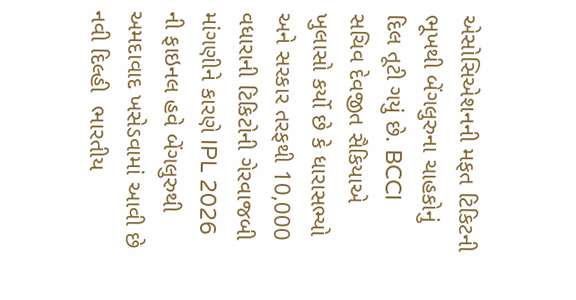એસોસિએશનની મફત ટિકિટની ભૂખથી બેંગલુરુના ચાહકોનું દિલ તૂટી ગયું છે. BCCI સચિવ દેવજીત સૈકિયાએ ખુલાસો કર્યો છે કે ધારાસભ્યો અને સરકાર તરફથી 10,000 વધારાની ટિકિટોની ગેરવાજબી માંગણીને કારણે IPL 2026 ની ફાઇનલ હવે બેંગલુરુથી અમદાવાદ ખસેડવામાં આવી છે નવી દિલ્હી  ભારતીય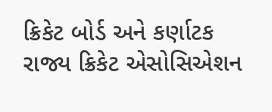ક્રિકેટ બોર્ડ અને કર્ણાટક રાજ્ય ક્રિકેટ એસોસિએશન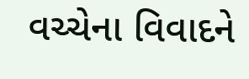વચ્ચેના વિવાદને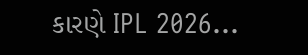કારણે IPL 2026…